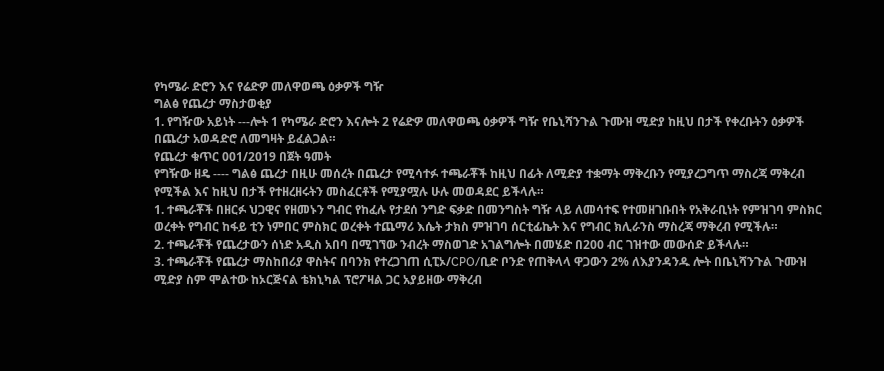የካሜራ ድሮን እና የሬድዎ መለዋወጫ ዕቃዎች ግዥ
ግልፅ የጨረታ ማስታወቂያ
1. የግዥው አይነት ---ሎት 1 የካሜራ ድሮን እናሎት 2 የሬድዎ መለዋወጫ ዕቃዎች ግዥ የቤኒሻንጉል ጉሙዝ ሚድያ ከዚህ በታች የቀረቡትን ዕቃዎች በጨረታ አወዳድሮ ለመግዛት ይፈልጋል።
የጨረታ ቁጥር 001/2019 በጀት ዓመት
የግዥው ዘዴ ---- ግልፅ ጨረታ በዚሁ መሰረት በጨረታ የሚሳተፉ ተጫራቾች ከዚህ በፊት ለሚድያ ተቋማት ማቅረቡን የሚያረጋግጥ ማስረጃ ማቅረብ የሚችል እና ከዚህ በታች የተዘረዘሩትን መስፈርቶች የሚያሟሉ ሁሉ መወዳደር ይችላሉ።
1. ተጫራቾች በዘርፉ ህጋዊና የዘመኑን ግብር የከፈሉ የታደሰ ንግድ ፍቃድ በመንግስት ግዥ ላይ ለመሳተፍ የተመዘገቡበት የአቅራቢነት የምዝገባ ምስክር ወረቀት የግብር ከፋይ ቲን ነምበር ምስክር ወረቀት ተጨማሪ እሴት ታክስ ምዝገባ ሰርቲፊኬት እና የግብር ክሊራንስ ማስረጃ ማቅረብ የሚችሉ።
2. ተጫራቾች የጨረታውን ሰነድ አዲስ አበባ በሚገኘው ንብረት ማስወገድ አገልግሎት በመሄድ በ200 ብር ገዝተው መውሰድ ይችላሉ።
3. ተጫራቾች የጨረታ ማስከበሪያ ዋስትና በባንክ የተረጋገጠ ሲፒኦ/CPO/ቢድ ቦንድ የጠቅላላ ዋጋውን 2% ለእያንዳንዱ ሎት በቤኒሻንጉል ጉሙዝ ሚድያ ስም ሞልተው ከኦርጅናል ቴክኒካል ፕሮፖዛል ጋር አያይዘው ማቅረብ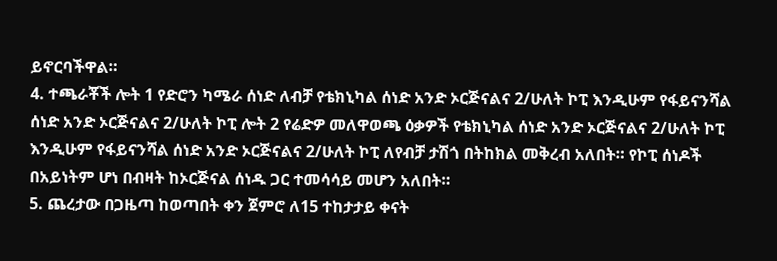ይኖርባችዋል።
4. ተጫራቾች ሎት 1 የድሮን ካሜራ ሰነድ ለብቻ የቴክኒካል ሰነድ አንድ ኦርጅናልና 2/ሁለት ኮፒ እንዲሁም የፋይናንሻል ሰነድ አንድ ኦርጅናልና 2/ሁለት ኮፒ ሎት 2 የሬድዎ መለዋወጫ ዕቃዎች የቴክኒካል ሰነድ አንድ ኦርጅናልና 2/ሁለት ኮፒ እንዲሁም የፋይናንሻል ሰነድ አንድ ኦርጅናልና 2/ሁለት ኮፒ ለየብቻ ታሽጎ በትከክል መቅረብ አለበት። የኮፒ ሰነዶች በአይነትም ሆነ በብዛት ከኦርጅናል ሰነዱ ጋር ተመሳሳይ መሆን አለበት።
5. ጨረታው በጋዜጣ ከወጣበት ቀን ጀምሮ ለ15 ተከታታይ ቀናት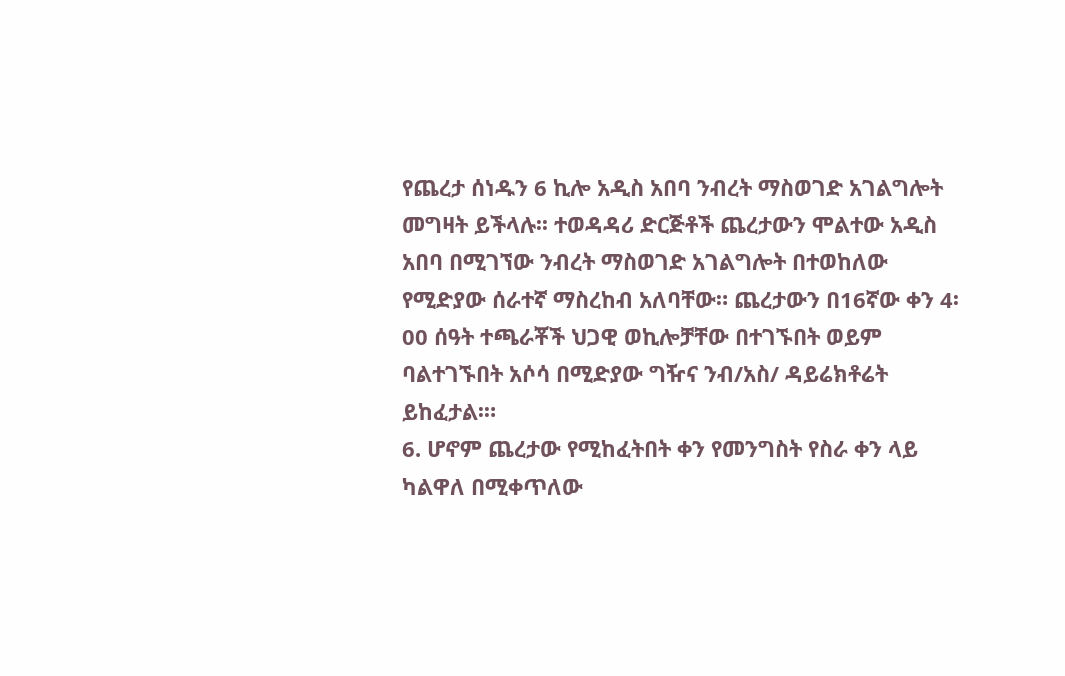የጨረታ ሰነዱን 6 ኪሎ አዲስ አበባ ንብረት ማስወገድ አገልግሎት መግዛት ይችላሉ፡፡ ተወዳዳሪ ድርጅቶች ጨረታውን ሞልተው አዲስ አበባ በሚገኘው ንብረት ማስወገድ አገልግሎት በተወከለው የሚድያው ሰራተኛ ማስረከብ አለባቸው። ጨረታውን በ16ኛው ቀን 4፡00 ሰዓት ተጫራቾች ህጋዊ ወኪሎቻቸው በተገኙበት ወይም ባልተገኙበት አሶሳ በሚድያው ግዥና ንብ/አስ/ ዳይሬክቶሬት ይከፈታል፡።
6. ሆኖም ጨረታው የሚከፈትበት ቀን የመንግስት የስራ ቀን ላይ ካልዋለ በሚቀጥለው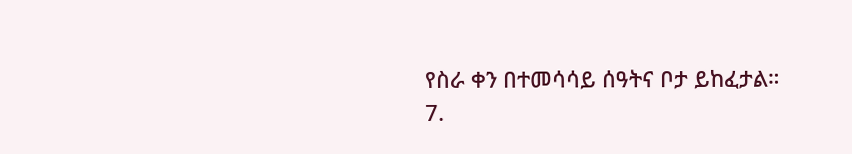የስራ ቀን በተመሳሳይ ሰዓትና ቦታ ይከፈታል።
7.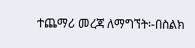ተጨማሪ መረጃ ለማግኘት፡-በስልክ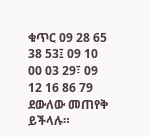ቁጥር 09 28 65 38 53፤ 09 10 00 03 29፣ 09 12 16 86 79 ደውለው መጠየቅ ይችላሉ።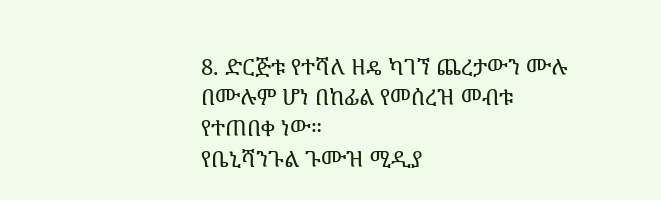8. ድርጅቱ የተሻለ ዘዴ ካገኘ ጨረታውን ሙሉ በሙሉም ሆነ በከፊል የመሰረዝ መብቱ የተጠበቀ ነው።
የቤኒሻንጉል ጉሙዝ ሚዲያ